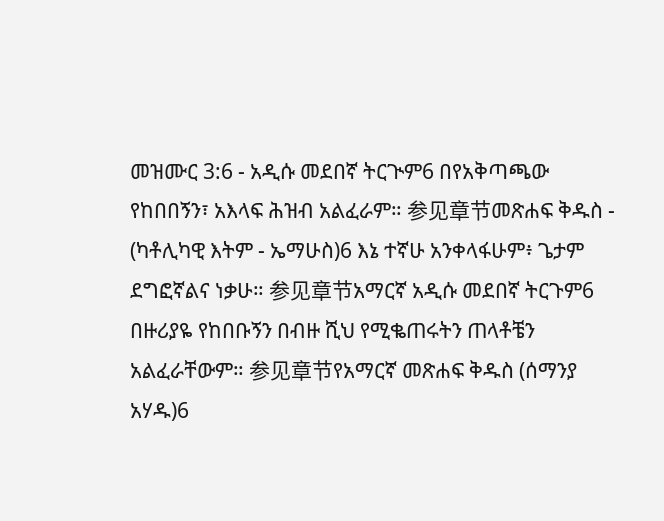መዝሙር 3:6 - አዲሱ መደበኛ ትርጒም6 በየአቅጣጫው የከበበኝን፣ አእላፍ ሕዝብ አልፈራም። 参见章节መጽሐፍ ቅዱስ - (ካቶሊካዊ እትም - ኤማሁስ)6 እኔ ተኛሁ አንቀላፋሁም፥ ጌታም ደግፎኛልና ነቃሁ። 参见章节አማርኛ አዲሱ መደበኛ ትርጉም6 በዙሪያዬ የከበቡኝን በብዙ ሺህ የሚቈጠሩትን ጠላቶቼን አልፈራቸውም። 参见章节የአማርኛ መጽሐፍ ቅዱስ (ሰማንያ አሃዱ)6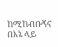ከሚከብቡኝና በእኔ ላይ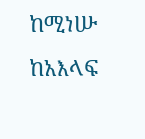ከሚነሡ ከአእላፍ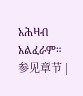አሕዛብ አልፈራም። 参见章节 |